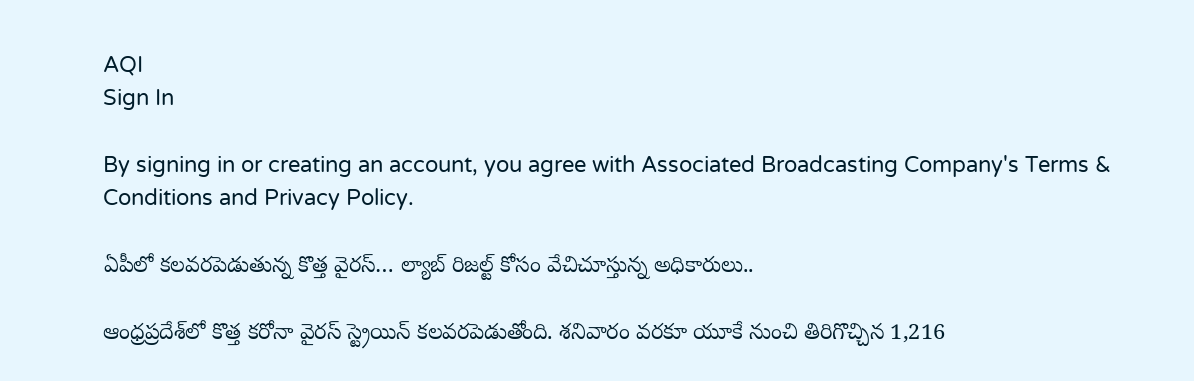AQI
Sign In

By signing in or creating an account, you agree with Associated Broadcasting Company's Terms & Conditions and Privacy Policy.

ఏపీలో కలవరపెడుతున్న కొత్త వైరస్… ల్యాబ్ రిజల్ట్ కోసం వేచిచూస్తున్న అధికారులు..

ఆంధ్రప్రదేశ్‌లో కొత్త కరోనా వైరస్ స్ట్రెయిన్‌ కలవరపెడుతోంది. శనివారం వరకూ యూకే నుంచి తిరిగొచ్చిన 1,216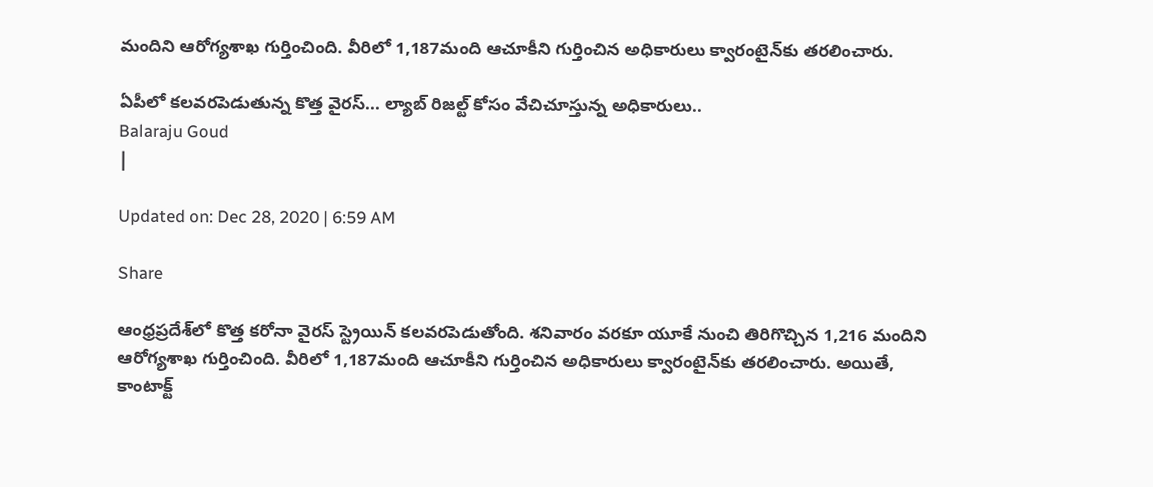మందిని ఆరోగ్యశాఖ గుర్తించింది. వీరిలో 1,187మంది ఆచూకీని గుర్తించిన అధికారులు క్వారంటైన్‌కు తరలించారు.

ఏపీలో కలవరపెడుతున్న కొత్త వైరస్... ల్యాబ్ రిజల్ట్ కోసం వేచిచూస్తున్న అధికారులు..
Balaraju Goud
|

Updated on: Dec 28, 2020 | 6:59 AM

Share

ఆంధ్రప్రదేశ్‌లో కొత్త కరోనా వైరస్ స్ట్రెయిన్‌ కలవరపెడుతోంది. శనివారం వరకూ యూకే నుంచి తిరిగొచ్చిన 1,216 మందిని ఆరోగ్యశాఖ గుర్తించింది. వీరిలో 1,187మంది ఆచూకీని గుర్తించిన అధికారులు క్వారంటైన్‌కు తరలించారు. అయితే, కాంటాక్ట్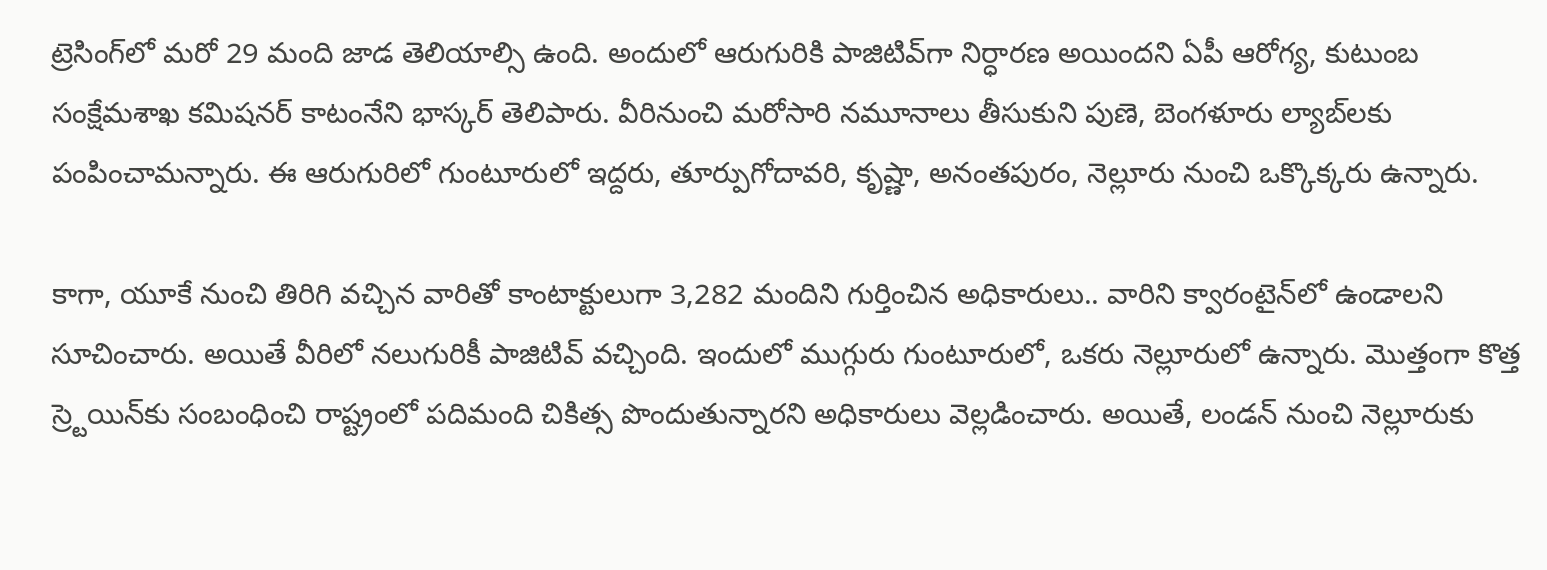ట్రెసింగ్‌లో మరో 29 మంది జాడ తెలియాల్సి ఉంది. అందులో ఆరుగురికి పాజిటివ్‌గా నిర్ధారణ అయిందని ఏపీ ఆరోగ్య, కుటుంబ సంక్షేమశాఖ కమిషనర్ కాటంనేని భాస్కర్ తెలిపారు. వీరినుంచి మరోసారి నమూనాలు తీసుకుని పుణె, బెంగళూరు ల్యాబ్‌లకు పంపించామన్నారు. ఈ ఆరుగురిలో గుంటూరులో ఇద్దరు, తూర్పుగోదావరి, కృష్ణా, అనంతపురం, నెల్లూరు నుంచి ఒక్కొక్కరు ఉన్నారు.

కాగా, యూకే నుంచి తిరిగి వచ్చిన వారితో కాంటాక్టులుగా 3,282 మందిని గుర్తించిన అధికారులు.. వారిని క్వారంటైన్‌లో ఉండాలని సూచించారు. అయితే వీరిలో నలుగురికీ పాజిటివ్‌ వచ్చింది. ఇందులో ముగ్గురు గుంటూరులో, ఒకరు నెల్లూరులో ఉన్నారు. మొత్తంగా కొత్త స్ర్టెయిన్‌కు సంబంధించి రాష్ట్రంలో పదిమంది చికిత్స పొందుతున్నారని అధికారులు వెల్లడించారు. అయితే, లండన్‌ నుంచి నెల్లూరుకు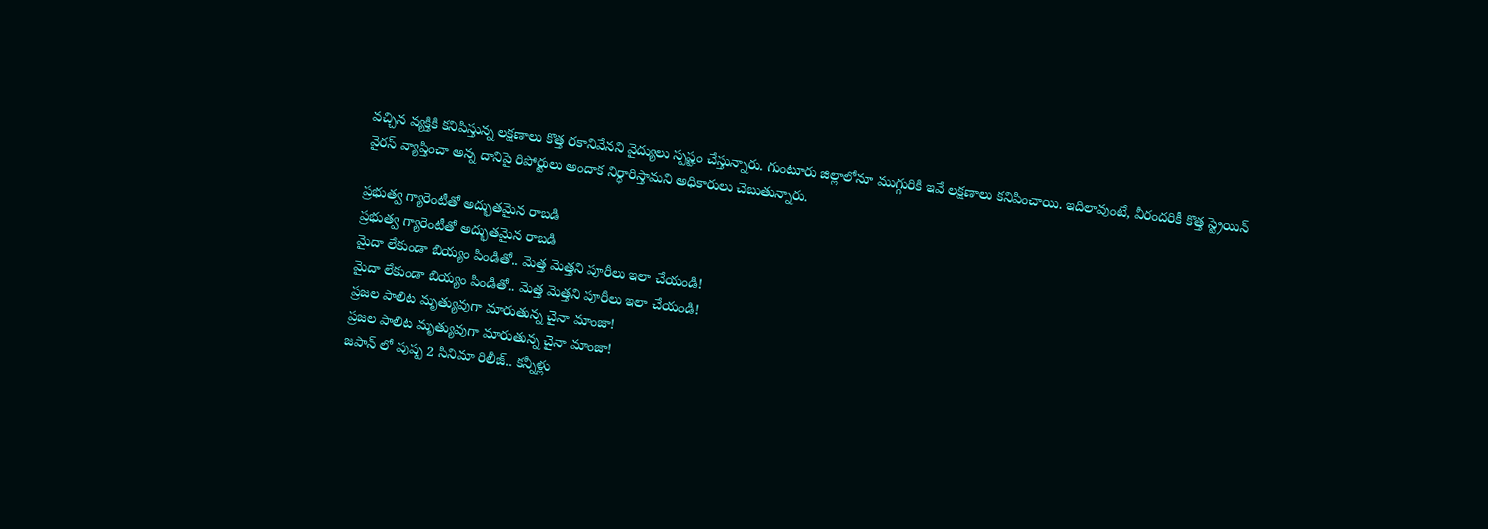వచ్చిన వ్యక్తికి కనిపిస్తున్న లక్షణాలు కొత్త రకానివేనని వైద్యులు స్పష్టం చేస్తున్నారు. గుంటూరు జిల్లాలోనూ ముగ్గురికి ఇవే లక్షణాలు కనిపించాయి. ఇదిలావుంటే, వీరందరికీ కొత్త స్ట్రెయిన్‌ వైరస్ వ్యాప్తించా అన్న దానిపై రిపోర్టులు అందాక నిర్ధారిస్తామని అధికారులు చెబుతున్నారు.

ప్రభుత్వ గ్యారెంటీతో అద్భుతమైన రాబడి
ప్రభుత్వ గ్యారెంటీతో అద్భుతమైన రాబడి
మైదా లేకుండా బియ్యం పిండితో.. మెత్త మెత్తని పూరీలు ఇలా చేయండి!
మైదా లేకుండా బియ్యం పిండితో.. మెత్త మెత్తని పూరీలు ఇలా చేయండి!
ప్రజల పాలిట మృత్యువుగా మారుతున్న చైనా మాంజా!
ప్రజల పాలిట మృత్యువుగా మారుతున్న చైనా మాంజా!
జపాన్ లో పుష్ప 2 సినిమా రిలీజ్.. కన్నీళ్లు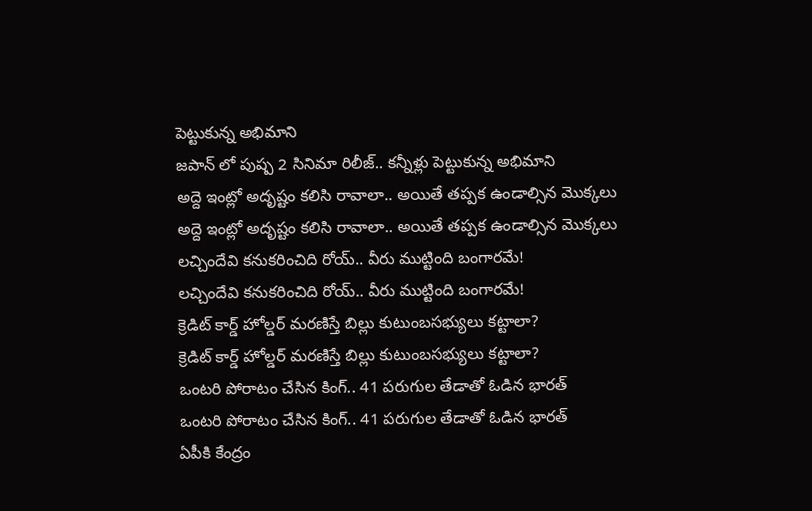పెట్టుకున్న అభిమాని
జపాన్ లో పుష్ప 2 సినిమా రిలీజ్.. కన్నీళ్లు పెట్టుకున్న అభిమాని
అద్దె ఇంట్లో అదృష్టం కలిసి రావాలా.. అయితే తప్పక ఉండాల్సిన మొక్కలు
అద్దె ఇంట్లో అదృష్టం కలిసి రావాలా.. అయితే తప్పక ఉండాల్సిన మొక్కలు
లచ్చిందేవి కనుకరించిది రోయ్.. వీరు ముట్టింది బంగారమే!
లచ్చిందేవి కనుకరించిది రోయ్.. వీరు ముట్టింది బంగారమే!
క్రెడిట్‌ కార్డ్‌ హోల్డర్‌ మరణిస్తే బిల్లు కుటుంబసభ్యులు కట్టాలా?
క్రెడిట్‌ కార్డ్‌ హోల్డర్‌ మరణిస్తే బిల్లు కుటుంబసభ్యులు కట్టాలా?
ఒంటరి పోరాటం చేసిన కింగ్.. 41 పరుగుల తేడాతో ఓడిన భారత్
ఒంటరి పోరాటం చేసిన కింగ్.. 41 పరుగుల తేడాతో ఓడిన భారత్
ఏపీకి కేంద్రం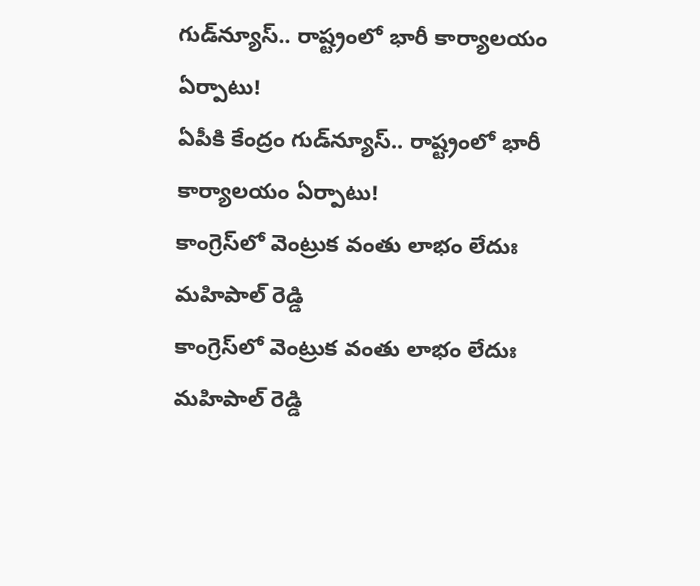గుడ్‌న్యూస్.. రాష్ట్రంలో భారీ కార్యాలయం ఏర్పాటు!
ఏపీకి కేంద్రం గుడ్‌న్యూస్.. రాష్ట్రంలో భారీ కార్యాలయం ఏర్పాటు!
కాంగ్రెస్‌లో వెంట్రుక వంతు లాభం లేదుః మహిపాల్ రెడ్డి
కాంగ్రెస్‌లో వెంట్రుక వంతు లాభం లేదుః మహిపాల్ రెడ్డి